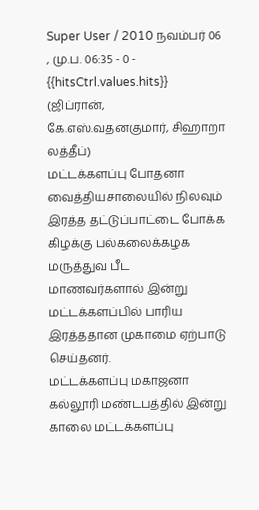Super User / 2010 நவம்பர் 06 , மு.ப. 06:35 - 0 - {{hitsCtrl.values.hits}}
(ஜிப்ரான், கே.எஸ்.வதனகுமார், சிஹாறா லத்தீப்)
மட்டக்களப்பு போதனா வைத்தியசாலையில் நிலவும் இரத்த தட்டுப்பாட்டை போக்க கிழக்கு பல்கலைக்கழக மருத்துவ பீட மாணவர்களால் இன்று மட்டக்களப்பில் பாரிய இரத்ததான முகாமை ஏற்பாடு செய்தனர்.
மட்டக்களப்பு மகாஜனா கல்லூரி மண்டபத்தில் இன்று காலை மட்டக்களப்பு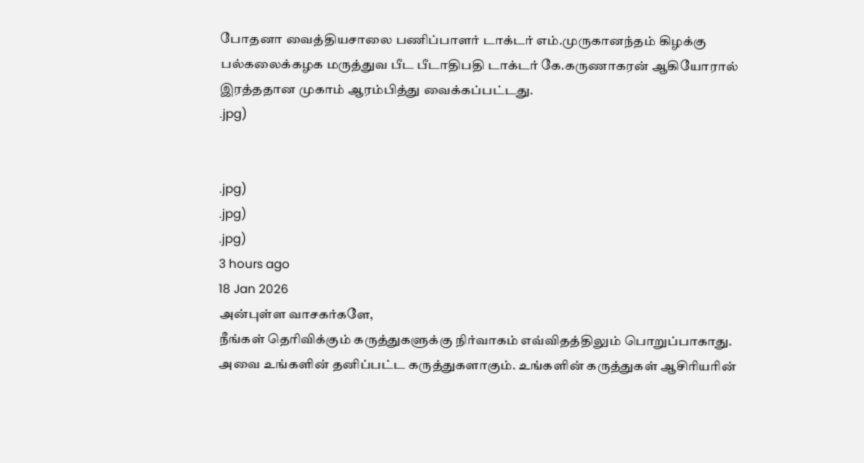போதனா வைத்தியசாலை பணிப்பாளர் டாக்டர் எம்.முருகானந்தம் கிழக்கு பல்கலைக்கழக மருத்துவ பீட பீடாதிபதி டாக்டர் கே.கருணாகரன் ஆகியோரால் இரத்ததான முகாம் ஆரம்பித்து வைக்கப்பட்டது.
.jpg)


.jpg)
.jpg)
.jpg)
3 hours ago
18 Jan 2026
அன்புள்ள வாசகர்களே,
நீங்கள் தெரிவிக்கும் கருத்துகளுக்கு நிர்வாகம் எவ்விதத்திலும் பொறுப்பாகாது. அவை உங்களின் தனிப்பட்ட கருத்துகளாகும். உங்களின் கருத்துகள் ஆசிரியரின்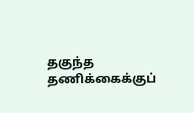தகுந்த தணிக்கைக்குப்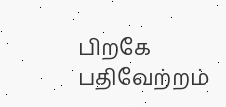பிறகே பதிவேற்றம்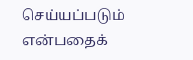செய்யப்படும் என்பதைக்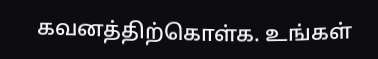கவனத்திற்கொள்க. உங்கள்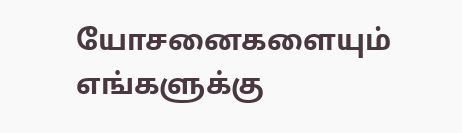யோசனைகளையும் எங்களுக்கு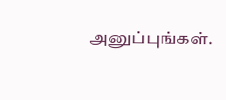அனுப்புங்கள்.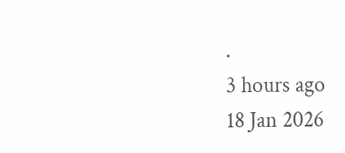.
3 hours ago
18 Jan 2026